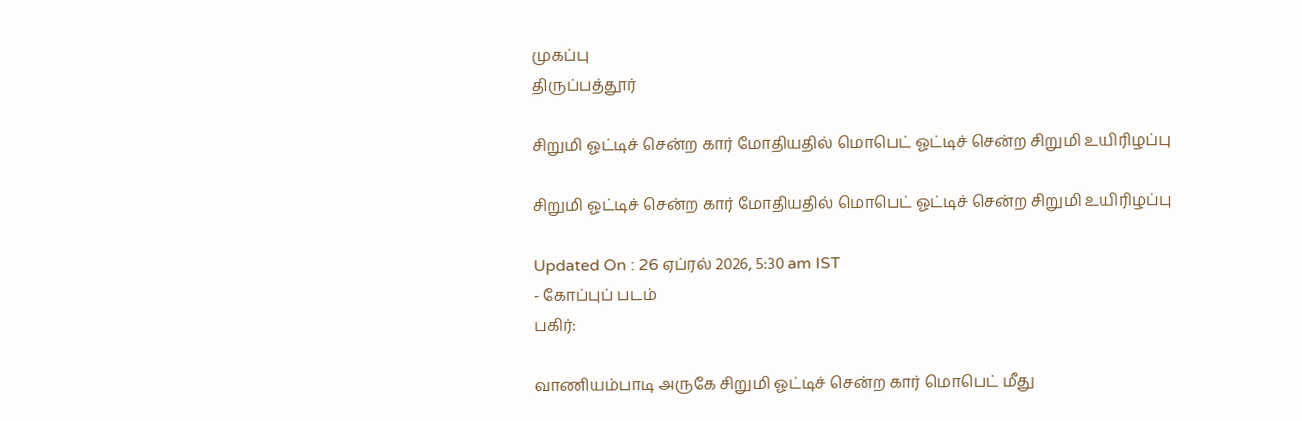முகப்பு
திருப்பத்தூர்

சிறுமி ஓட்டிச் சென்ற கார் மோதியதில் மொபெட் ஓட்டிச் சென்ற சிறுமி உயிரிழப்பு

சிறுமி ஓட்டிச் சென்ற கார் மோதியதில் மொபெட் ஓட்டிச் சென்ற சிறுமி உயிரிழப்பு

Updated On : 26 ஏப்ரல் 2026, 5:30 am IST
- கோப்புப் படம்
பகிர்:

வாணியம்பாடி அருகே சிறுமி ஓட்டிச் சென்ற கார் மொபெட் மீது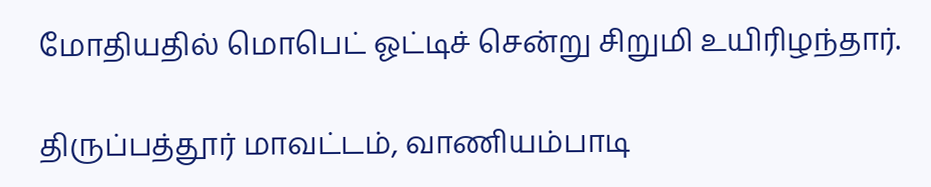மோதியதில் மொபெட் ஓட்டிச் சென்று சிறுமி உயிரிழந்தார்.

திருப்பத்தூர் மாவட்டம், வாணியம்பாடி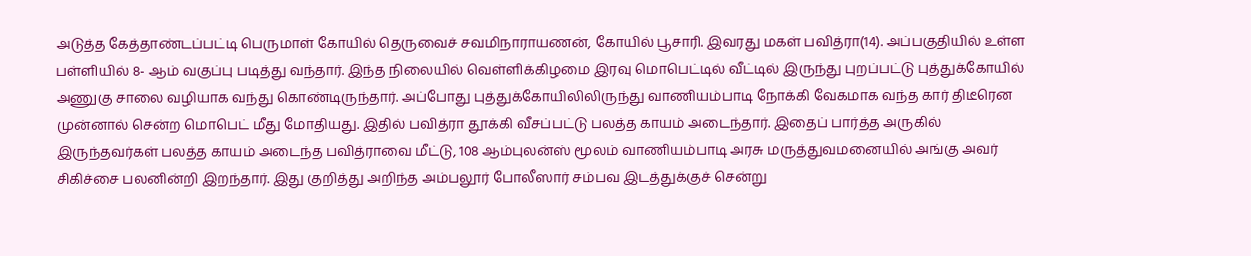அடுத்த கேத்தாண்டப்பட்டி பெருமாள் கோயில் தெருவைச் சவமிநாராயணன், கோயில் பூசாரி. இவரது மகள் பவித்ரா(14). அப்பகுதியில் உள்ள பள்ளியில் 8- ஆம் வகுப்பு படித்து வந்தார். இந்த நிலையில் வெள்ளிக்கிழமை இரவு மொபெட்டில் வீட்டில் இருந்து புறப்பட்டு புத்துக்கோயில் அணுகு சாலை வழியாக வந்து கொண்டிருந்தார். அப்போது புத்துக்கோயிலிலிருந்து வாணியம்பாடி நோக்கி வேகமாக வந்த கார் திடீரென முன்னால் சென்ற மொபெட் மீது மோதியது. இதில் பவித்ரா தூக்கி வீசப்பட்டு பலத்த காயம் அடைந்தார். இதைப் பார்த்த அருகில் இருந்தவர்கள் பலத்த காயம் அடைந்த பவித்ராவை மீட்டு, 108 ஆம்புலன்ஸ் மூலம் வாணியம்பாடி அரசு மருத்துவமனையில் அங்கு அவர் சிகிச்சை பலனின்றி இறந்தார். இது குறித்து அறிந்த அம்பலூர் போலீஸார் சம்பவ இடத்துக்குச் சென்று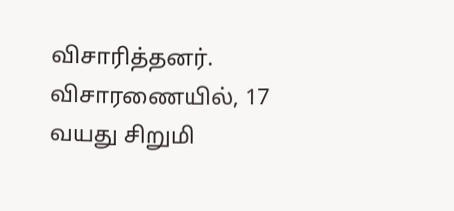விசாரித்தனர். விசாரணையில், 17 வயது சிறுமி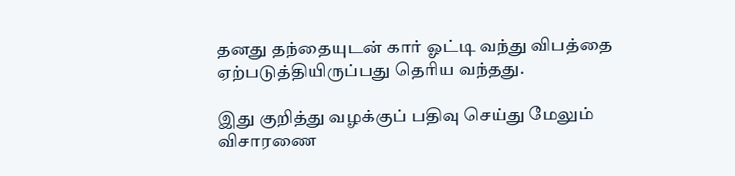தனது தந்தையுடன் கார் ஓட்டி வந்து விபத்தை ஏற்படுத்தியிருப்பது தெரிய வந்தது.

இது குறித்து வழக்குப் பதிவு செய்து மேலும் விசாரணை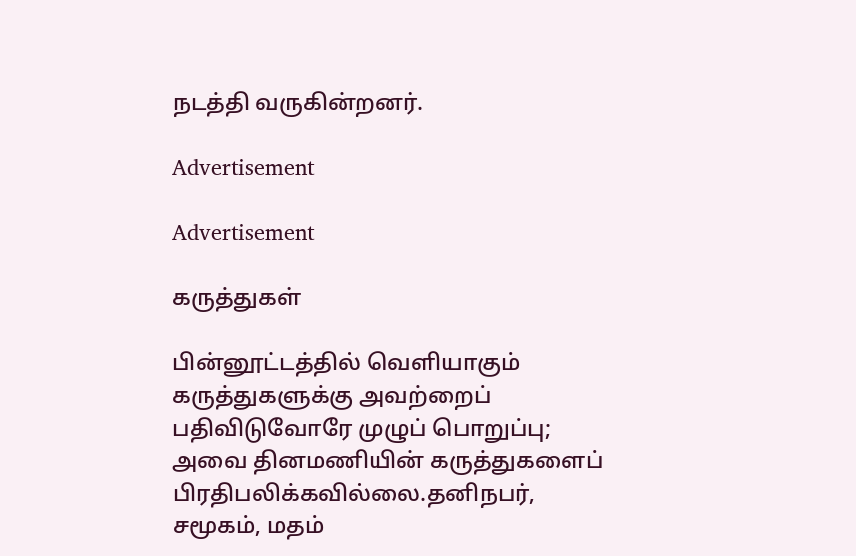நடத்தி வருகின்றனர்.

Advertisement

Advertisement

கருத்துகள்

பின்னூட்டத்தில் வெளியாகும் கருத்துகளுக்கு அவற்றைப் பதிவிடுவோரே முழுப் பொறுப்பு; அவை தினமணியின் கருத்துகளைப் பிரதிபலிக்கவில்லை.தனிநபர், சமூகம், மதம்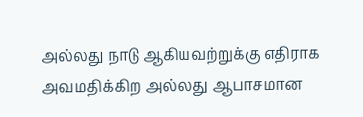அல்லது நாடு ஆகியவற்றுக்கு எதிராக அவமதிக்கிற அல்லது ஆபாசமான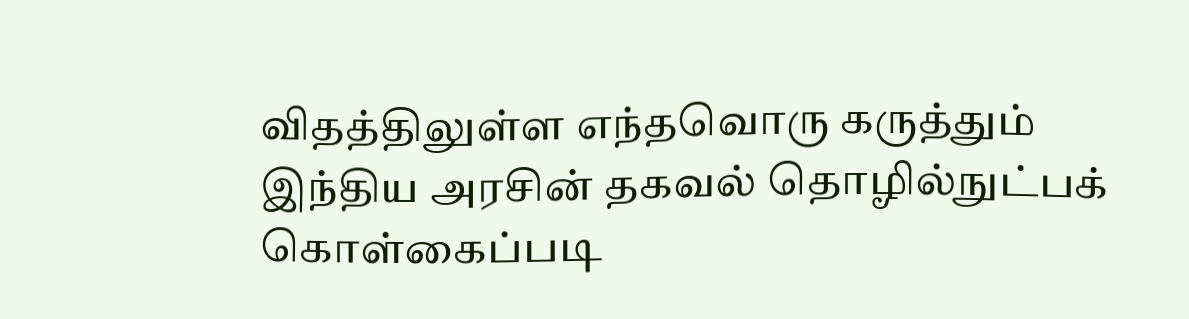விதத்திலுள்ள எந்தவொரு கருத்தும் இந்திய அரசின் தகவல் தொழில்நுட்பக் கொள்கைப்படி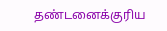தண்டனைக்குரிய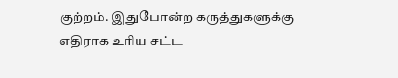குற்றம். இதுபோன்ற கருத்துகளுக்கு எதிராக உரிய சட்ட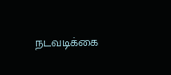நடவடிக்கை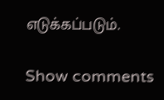எடுக்கப்படும்.

Show comments